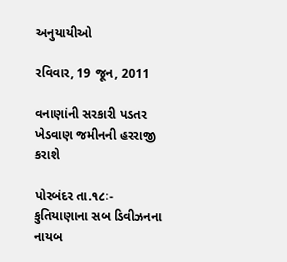અનુયાયીઓ

રવિવાર, 19 જૂન, 2011

વનાણાંની સરકારી પડતર ખેડવાણ જમીનની હરરાજી કરાશે

પોરબંદર તા.૧૮ઃ- કુતિયાણાના સબ ડિવીઝનના નાયબ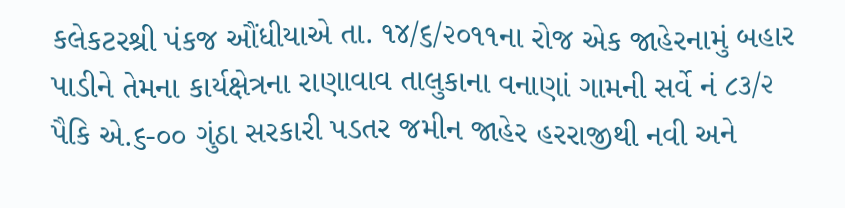કલેકટરશ્રી પંકજ ઔંધીયાએ તા. ૧૪/૬/૨૦૧૧ના રોજ એક જાહેરનામું બહાર પાડીને તેમના કાર્યક્ષેત્રના રાણાવાવ તાલુકાના વનાણાં ગામની સર્વે નં ૮૩/૨ પૈકિ એ.૬-૦૦ ગુંઠા સરકારી પડતર જમીન જાહેર હરરાજીથી નવી અને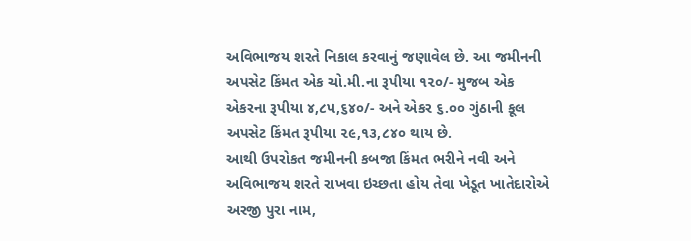અવિભાજય શરતે નિકાલ કરવાનું જણાવેલ છે. આ જમીનની અપસેટ કિંમત એક ચો.મી.ના રૂપીયા ૧૨૦/- મુજબ એક એકરના રૂપીયા ૪,૮૫,૬૪૦/- અને એકર ૬.૦૦ ગુંઠાની કૂલ અપસેટ કિંમત રૂપીયા ૨૯,૧૩,૮૪૦ થાય છે.
આથી ઉપરોકત જમીનની કબજા કિંમત ભરીને નવી અને અવિભાજય શરતે રાખવા ઇચ્‍છતા હોય તેવા ખેડૂત ખાતેદારોએ અરજી પુરા નામ,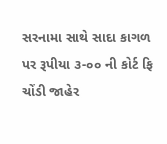સરનામા સાથે સાદા કાગળ પર રૂપીયા ૩-૦૦ ની કોર્ટ ફિ ચોંડી જાહેર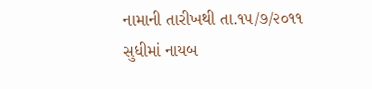નામાની તારીખથી તા.૧૫/૭/૨૦૧૧ સુધીમાં નાયબ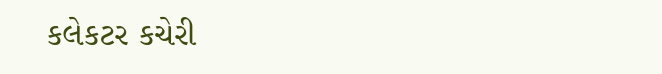કલેકટર કચેરી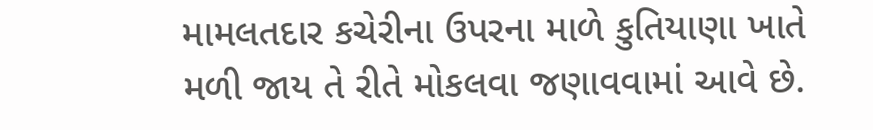મામલતદાર કચેરીના ઉપરના માળે કુતિયાણા ખાતે મળી જાય તે રીતે મોકલવા જણાવવામાં આવે છે.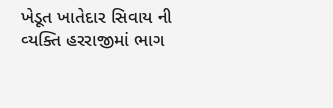ખેડૂત ખાતેદાર સિવાય ની વ્‍યક્તિ હરરાજીમાં ભાગ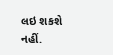લઇ શકશે નહીં.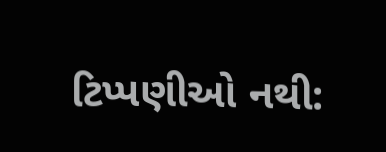ટિપ્પણીઓ નથી: